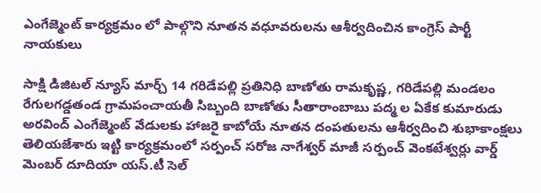ఎంగేజ్మెంట్ కార్యక్రమం లో పాల్గొని నూతన వధూవరులను ఆశీర్వదించిన కాంగ్రెస్ పార్టీ నాయకులు

సాక్షి డిజిటల్ న్యూస్ మార్చ్ 14 గరిడేపల్లి ప్రతినిధి బాణోతు రామకృష్ణ, గరిడేపల్లి మండలం రేగులగడ్డతండ గ్రామపంచాయతీ సిబ్బంది బాణోతు సీతారాంబాబు పద్మ ల ఏకేక కుమారుడు అరవింద్ ఎంగేజ్మెంట్ వేడులకు హాజరై కాబోయే నూతన దంపతులను ఆశీర్వదించి శుభాకాంక్షలు తెలియజేశారు ఇట్టి కార్యక్రమంలో సర్పంచ్ సరోజ నాగేశ్వర్ మాజీ సర్పంచ్ వెంకటేశ్వర్లు వార్డ్ మెంబర్ దూదియా యస్.టీ సెల్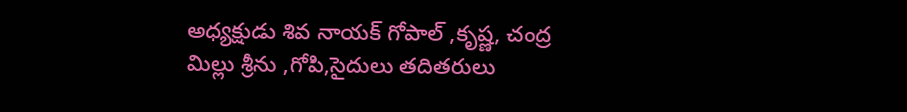అధ్యక్షుడు శివ నాయక్ గోపాల్ ,కృష్ణ, చంద్ర మిల్లు శ్రీను ,గోపి,సైదులు తదితరులు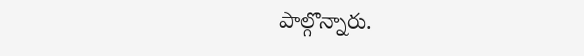పాల్గొన్నారు.